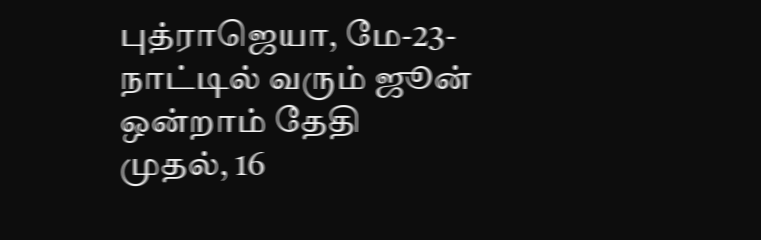புத்ராஜெயா, மே-23- நாட்டில் வரும் ஜூன் ஒன்றாம் தேதி முதல், 16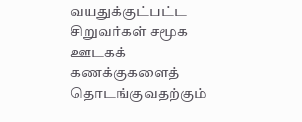வயதுக்குட்பட்ட சிறுவர்கள் சமூக ஊடகக் கணக்குகளைத் தொடங்குவதற்கும்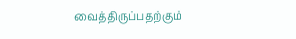வைத்திருப்பதற்கும்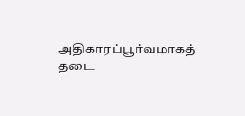அதிகாரப்பூர்வமாகத் தடை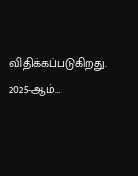விதிக்கப்படுகிறது. 2025-ஆம்…